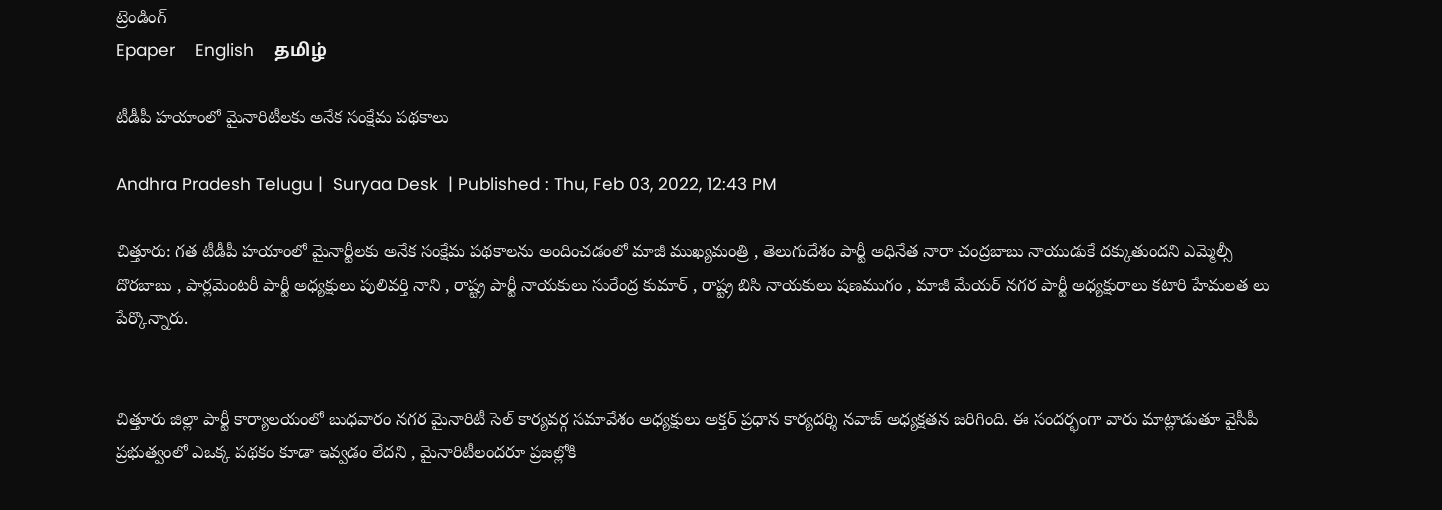ట్రెండింగ్
Epaper    English    தமிழ்

టీడీపీ హయాంలో మైనారిటీలకు అనేక సంక్షేమ పథకాలు

Andhra Pradesh Telugu |  Suryaa Desk  | Published : Thu, Feb 03, 2022, 12:43 PM

చిత్తూరు: గత టీడీపీ హయాంలో మైనార్టీలకు అనేక సంక్షేమ పథకాలను అందించడంలో మాజీ ముఖ్యమంత్రి , తెలుగుదేశం పార్టీ అధినేత నారా చంద్రబాబు నాయుడుకే దక్కుతుందని ఎమ్మెల్సీ దొరబాబు , పార్లమెంటరీ పార్టీ అధ్యక్షులు పులివర్తి నాని , రాష్ట్ర పార్టీ నాయకులు సురేంద్ర కుమార్ , రాష్ట్ర బిసి నాయకులు షణముగం , మాజీ మేయర్ నగర పార్టీ అధ్యక్షురాలు కటారి హేమలత లు పేర్కొన్నారు.


చిత్తూరు జిల్లా పార్టీ కార్యాలయంలో బుధవారం నగర మైనారిటీ సెల్ కార్యవర్గ సమావేశం అధ్యక్షులు అక్తర్ ప్రధాన కార్యదర్శి నవాజ్ అధ్యక్షతన జరిగింది. ఈ సందర్భంగా వారు మాట్లాడుతూ వైసీపీ ప్రభుత్వంలో ఎఒక్క పథకం కూడా ఇవ్వడం లేదని , మైనారిటీలందరూ ప్రజల్లోకి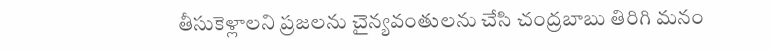తీసుకెళ్లాలని ప్రజలను చైన్యవంతులను చేసి చంద్రబాబు తిరిగి మనం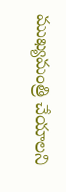ముఖ్యమంత్రి చేయాలని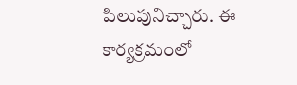పిలుపునిచ్చారు. ఈ కార్యక్రమంలో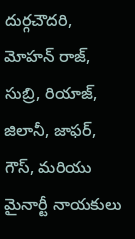దుర్గచౌదరి, మోహన్ రాజ్, సుబ్రి, రియాజ్, జిలానీ, జాఫర్, గౌస్, మరియు మైనార్టీ నాయకులు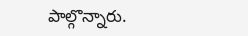పాల్గొన్నారు.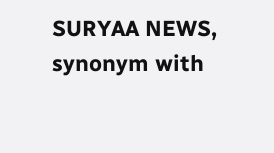SURYAA NEWS, synonym with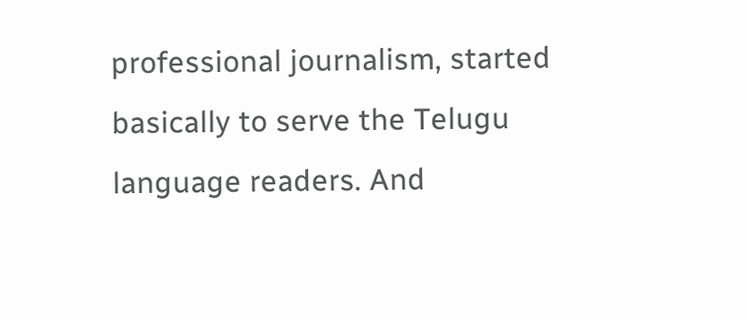professional journalism, started basically to serve the Telugu language readers. And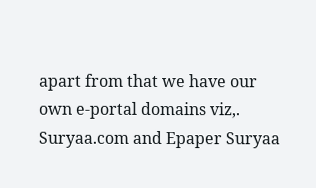apart from that we have our own e-portal domains viz,. Suryaa.com and Epaper Suryaa